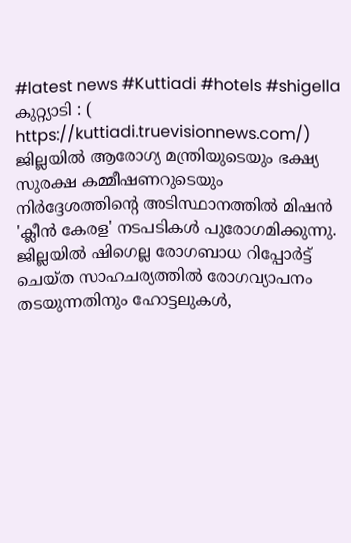#latest news #Kuttiadi #hotels #shigella
കുറ്റ്യാടി : ( https://kuttiadi.truevisionnews.com/) ജില്ലയിൽ ആരോഗ്യ മന്ത്രിയുടെയും ഭക്ഷ്യ സുരക്ഷ കമ്മീഷണറുടെയും നിർദ്ദേശത്തിന്റെ അടിസ്ഥാനത്തിൽ മിഷൻ 'ക്ലീൻ കേരള' നടപടികൾ പുരോഗമിക്കുന്നു.
ജില്ലയിൽ ഷിഗെല്ല രോഗബാധ റിപ്പോർട്ട് ചെയ്ത സാഹചര്യത്തിൽ രോഗവ്യാപനം തടയുന്നതിനും ഹോട്ടലുകൾ,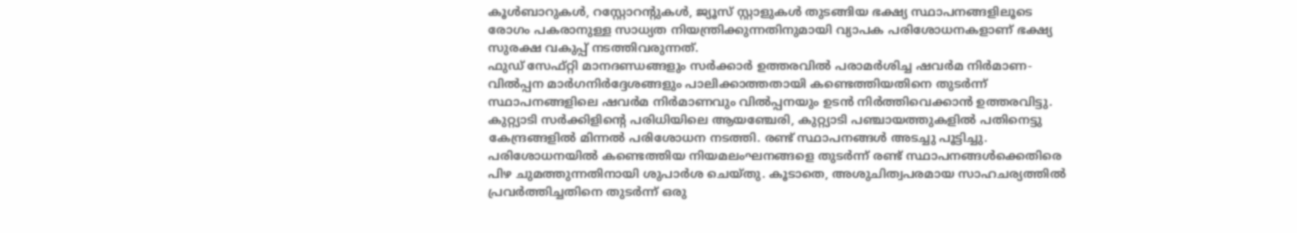കൂൾബാറുകൾ, റസ്റ്റോറന്റുകൾ, ജ്യൂസ് സ്റ്റാളുകൾ തുടങ്ങിയ ഭക്ഷ്യ സ്ഥാപനങ്ങളിലൂടെ രോഗം പകരാനുള്ള സാധ്യത നിയന്ത്രിക്കുന്നതിനുമായി വ്യാപക പരിശോധനകളാണ് ഭക്ഷ്യ സുരക്ഷ വകുപ്പ് നടത്തിവരുന്നത്.
ഫുഡ് സേഫ്റ്റി മാനദണ്ഡങ്ങളും സർക്കാർ ഉത്തരവിൽ പരാമർശിച്ച ഷവർമ നിർമാണ-വിൽപ്പന മാർഗനിർദ്ദേശങ്ങളും പാലിക്കാത്തതായി കണ്ടെത്തിയതിനെ തുടർന്ന് സ്ഥാപനങ്ങളിലെ ഷവർമ നിർമാണവും വിൽപ്പനയും ഉടൻ നിർത്തിവെക്കാൻ ഉത്തരവിട്ടു. കുറ്റ്യാടി സർക്കിളിന്റെ പരിധിയിലെ ആയഞ്ചേരി, കുറ്റ്യാടി പഞ്ചായത്തുകളിൽ പതിനെട്ടു കേന്ദ്രങ്ങളിൽ മിന്നൽ പരിശോധന നടത്തി. രണ്ട് സ്ഥാപനങ്ങൾ അടച്ചു പൂട്ടിച്ചു.
പരിശോധനയിൽ കണ്ടെത്തിയ നിയമലംഘനങ്ങളെ തുടർന്ന് രണ്ട് സ്ഥാപനങ്ങൾക്കെതിരെ പിഴ ചുമത്തുന്നതിനായി ശുപാർശ ചെയ്തു. കൂടാതെ, അശുചിത്വപരമായ സാഹചര്യത്തിൽ പ്രവർത്തിച്ചതിനെ തുടർന്ന് ഒരു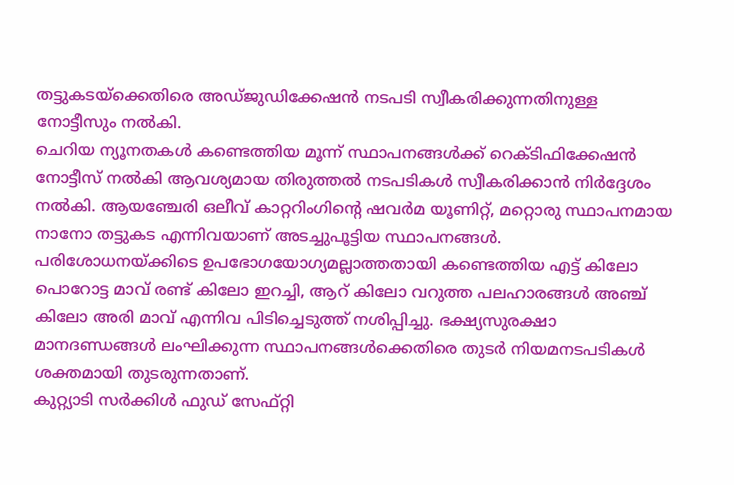തട്ടുകടയ്ക്കെതിരെ അഡ്ജുഡിക്കേഷൻ നടപടി സ്വീകരിക്കുന്നതിനുള്ള നോട്ടീസും നൽകി.
ചെറിയ ന്യൂനതകൾ കണ്ടെത്തിയ മൂന്ന് സ്ഥാപനങ്ങൾക്ക് റെക്ടിഫിക്കേഷൻ നോട്ടീസ് നൽകി ആവശ്യമായ തിരുത്തൽ നടപടികൾ സ്വീകരിക്കാൻ നിർദ്ദേശം നൽകി. ആയഞ്ചേരി ഒലീവ് കാറ്ററിംഗിന്റെ ഷവർമ യൂണിറ്റ്, മറ്റൊരു സ്ഥാപനമായ നാനോ തട്ടുകട എന്നിവയാണ് അടച്ചുപൂട്ടിയ സ്ഥാപനങ്ങൾ.
പരിശോധനയ്ക്കിടെ ഉപഭോഗയോഗ്യമല്ലാത്തതായി കണ്ടെത്തിയ എട്ട് കിലോ പൊറോട്ട മാവ് രണ്ട് കിലോ ഇറച്ചി, ആറ് കിലോ വറുത്ത പലഹാരങ്ങൾ അഞ്ച് കിലോ അരി മാവ് എന്നിവ പിടിച്ചെടുത്ത് നശിപ്പിച്ചു. ഭക്ഷ്യസുരക്ഷാ മാനദണ്ഡങ്ങൾ ലംഘിക്കുന്ന സ്ഥാപനങ്ങൾക്കെതിരെ തുടർ നിയമനടപടികൾ ശക്തമായി തുടരുന്നതാണ്.
കുറ്റ്യാടി സർക്കിൾ ഫുഡ് സേഫ്റ്റി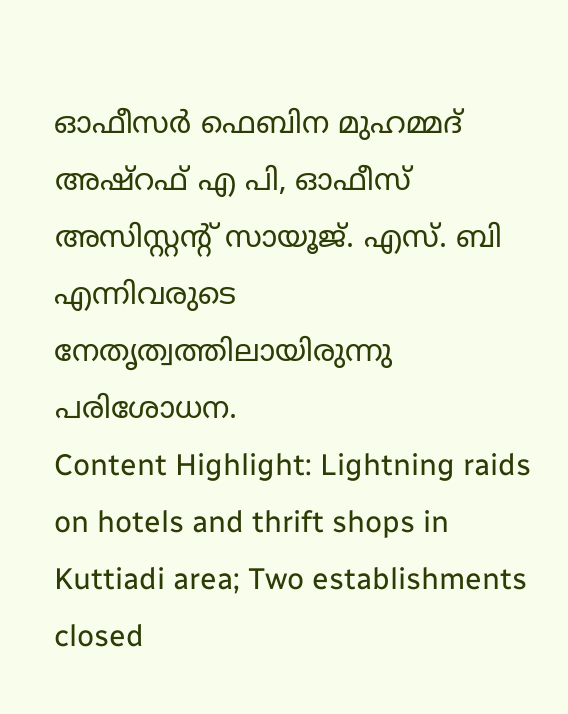ഓഫീസർ ഫെബിന മുഹമ്മദ് അഷ്റഫ് എ പി, ഓഫീസ് അസിസ്റ്റന്റ് സായൂജ്. എസ്. ബി എന്നിവരുടെ നേതൃത്വത്തിലായിരുന്നു പരിശോധന.
Content Highlight: Lightning raids on hotels and thrift shops in Kuttiadi area; Two establishments closed